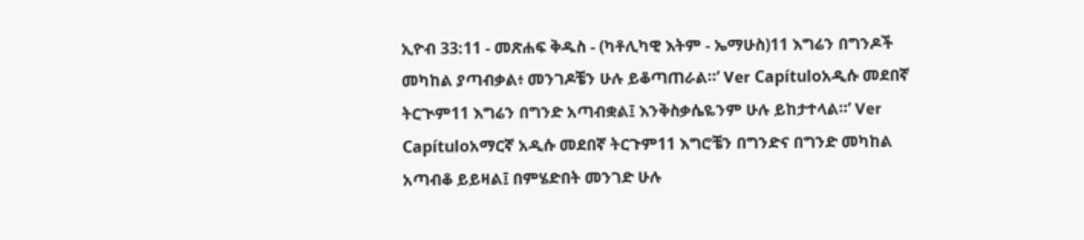ኢዮብ 33:11 - መጽሐፍ ቅዱስ - (ካቶሊካዊ እትም - ኤማሁስ)11 እግሬን በግንዶች መካከል ያጣብቃል፥ መንገዶቼን ሁሉ ይቆጣጠራል።’ Ver Capítuloአዲሱ መደበኛ ትርጒም11 እግሬን በግንድ አጣብቋል፤ እንቅስቃሴዬንም ሁሉ ይከታተላል።’ Ver Capítuloአማርኛ አዲሱ መደበኛ ትርጉም11 እግሮቼን በግንድና በግንድ መካከል አጣብቆ ይይዛል፤ በምሄድበት መንገድ ሁሉ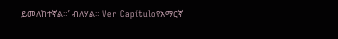ይመለከተኛል።’ ብለሃል። Ver Capítuloየአማርኛ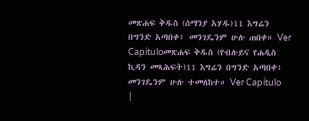መጽሐፍ ቅዱስ (ሰማንያ አሃዱ)11 እግሬን በግንድ አጣበቀ፥ መንገዴንም ሁሉ ጠበቀ። Ver Capítuloመጽሐፍ ቅዱስ (የብሉይና የሐዲስ ኪዳን መጻሕፍት)11 እግሬን በግንድ አጣበቀ፥ መንገዴንም ሁሉ ተመለከተ። Ver Capítulo |